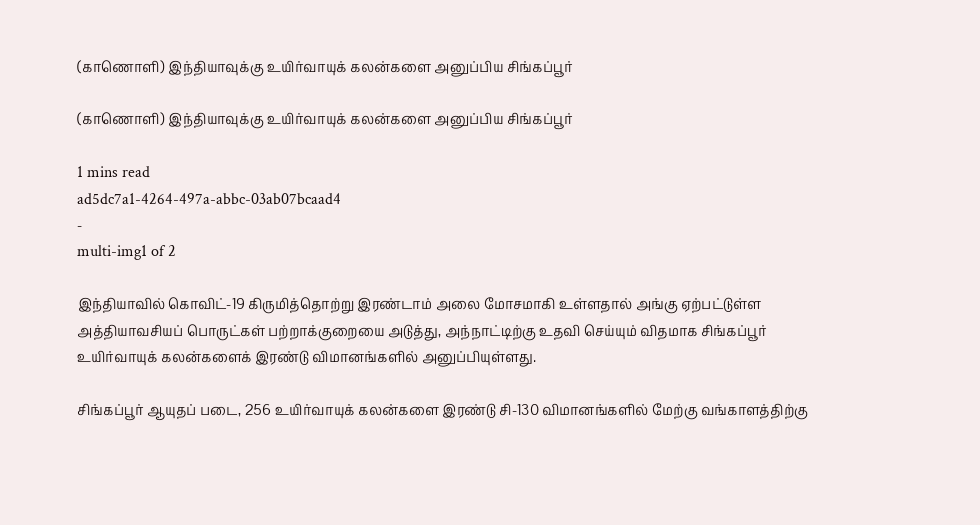(காணொளி) இந்தியாவுக்கு உயிர்வாயுக் கலன்களை அனுப்பிய சிங்கப்பூர்

(காணொளி) இந்தியாவுக்கு உயிர்வாயுக் கலன்களை அனுப்பிய சிங்கப்பூர்

1 mins read
ad5dc7a1-4264-497a-abbc-03ab07bcaad4
-
multi-img1 of 2

இந்தியாவில் கொவிட்-19 கிருமித்தொற்று இரண்டாம் அலை மோசமாகி உள்ளதால் அங்கு ஏற்பட்டுள்ள அத்தியாவசியப் பொருட்கள் பற்றாக்குறையை அடுத்து, அந்நாட்டிற்கு உதவி செய்யும் விதமாக சிங்கப்பூர் உயிர்வாயுக் கலன்களைக் இரண்டு விமானங்களில் அனுப்பியுள்ளது.

சிங்கப்பூர் ஆயுதப் படை, 256 உயிர்வாயுக் கலன்களை இரண்டு சி-130 விமானங்களில் மேற்கு வங்காளத்திற்கு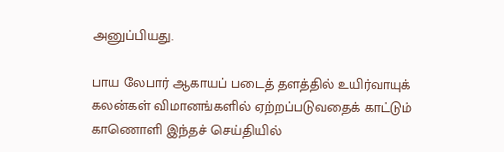அனுப்பியது.

பாய லேபார் ஆகாயப் படைத் தளத்தில் உயிர்வாயுக் கலன்கள் விமானங்களில் ஏற்றப்படுவதைக் காட்டும் காணொளி இந்தச் செய்தியில்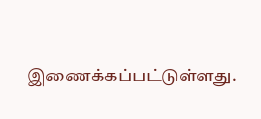இணைக்கப்பட்டுள்ளது.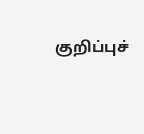குறிப்புச்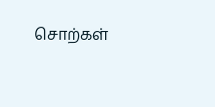சொற்கள்